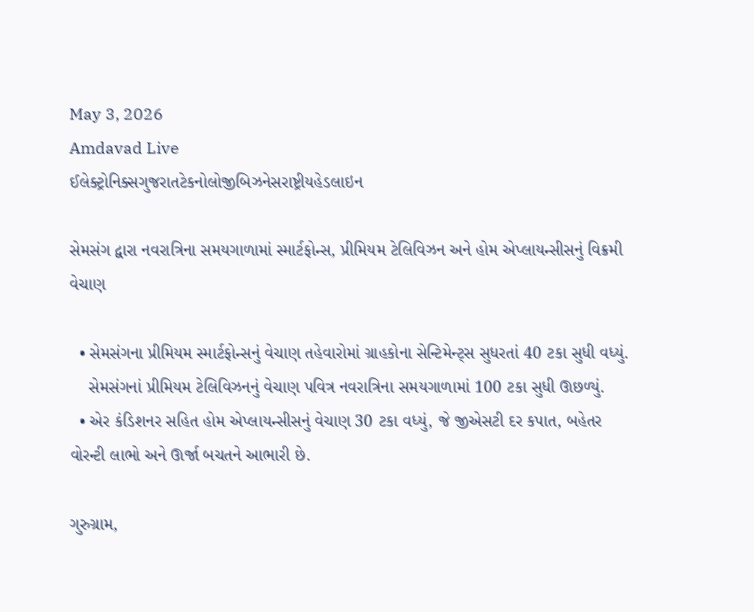May 3, 2026
Amdavad Live
ઈલેક્ટ્રોનિક્સગુજરાતટેકનોલોજીબિઝનેસરાષ્ટ્રીયહેડલાઇન

સેમસંગ દ્વારા નવરાત્રિના સમયગાળામાં સ્માર્ટફોન્સ, પ્રીમિયમ ટેલિવિઝન અને હોમ એપ્લાયન્સીસનું વિક્રમી વેચાણ

  • સેમસંગના પ્રીમિયમ સ્માર્ટફોન્સનું વેચાણ તહેવારોમાં ગ્રાહકોના સેન્ટિમેન્ટ્સ સુધરતાં 40 ટકા સુધી વધ્યું.
    સેમસંગનાં પ્રીમિયમ ટેલિવિઝનનું વેચાણ પવિત્ર નવરાત્રિના સમયગાળામાં 100 ટકા સુધી ઊછળ્યું.
  • એર કંડિશનર સહિત હોમ એપ્લાયન્સીસનું વેચાણ 30 ટકા વધ્યું, જે જીએસટી દર કપાત, બહેતર વોરન્ટી લાભો અને ઊર્જા બચતને આભારી છે.

ગુરુગ્રામ,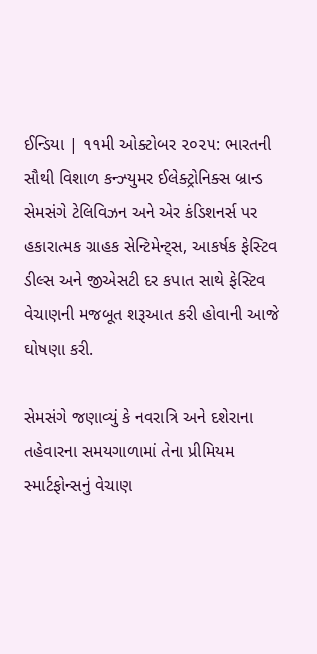ઈન્ડિયા | ૧૧મી ઓક્ટોબર ૨૦૨૫: ભારતની સૌથી વિશાળ કન્ઝ્યુમર ઈલેક્ટ્રોનિક્સ બ્રાન્ડ સેમસંગે ટેલિવિઝન અને એર કંડિશનર્સ પર હકારાત્મક ગ્રાહક સેન્ટિમેન્ટ્સ, આકર્ષક ફેસ્ટિવ ડીલ્સ અને જીએસટી દર કપાત સાથે ફેસ્ટિવ વેચાણની મજબૂત શરૂઆત કરી હોવાની આજે ઘોષણા કરી.

સેમસંગે જણાવ્યું કે નવરાત્રિ અને દશેરાના તહેવારના સમયગાળામાં તેના પ્રીમિયમ સ્માર્ટફોન્સનું વેચાણ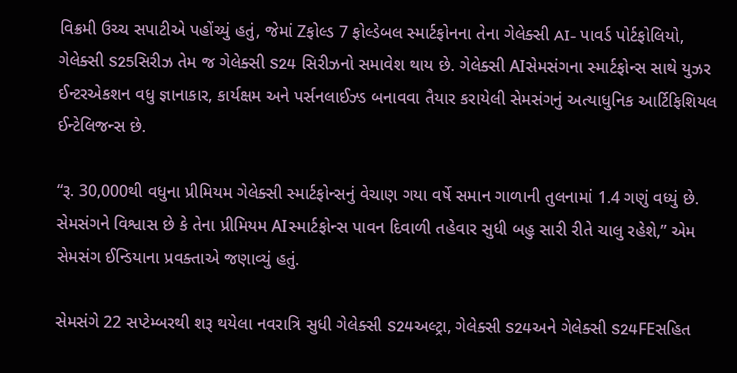વિક્રમી ઉચ્ચ સપાટીએ પહોંચ્યું હતું, જેમાં Zફોલ્ડ 7 ફોલ્ડેબલ સ્માર્ટફોનના તેના ગેલેક્સી AI- પાવર્ડ પોર્ટફોલિયો, ગેલેક્સી S25સિરીઝ તેમ જ ગેલેક્સી S24 સિરીઝનો સમાવેશ થાય છે. ગેલેક્સી AIસેમસંગના સ્માર્ટફોન્સ સાથે યુઝર ઈન્ટરએકશન વધુ જ્ઞાનાકાર, કાર્યક્ષમ અને પર્સનલાઈઝ્ડ બનાવવા તૈયાર કરાયેલી સેમસંગનું અત્યાધુનિક આર્ટિફિશિયલ ઈન્ટેલિજન્સ છે.

“રૂ. 30,000થી વધુના પ્રીમિયમ ગેલેક્સી સ્માર્ટફોન્સનું વેચાણ ગયા વર્ષે સમાન ગાળાની તુલનામાં 1.4 ગણું વધ્યું છે. સેમસંગને વિશ્વાસ છે કે તેના પ્રીમિયમ AIસ્માર્ટફોન્સ પાવન દિવાળી તહેવાર સુધી બહુ સારી રીતે ચાલુ રહેશે,” એમ સેમસંગ ઈન્ડિયાના પ્રવક્તાએ જણાવ્યું હતું.

સેમસંગે 22 સપ્ટેમ્બરથી શરૂ થયેલા નવરાત્રિ સુધી ગેલેક્સી S24અલ્ટ્રા, ગેલેક્સી S24અને ગેલેક્સી S24FEસહિત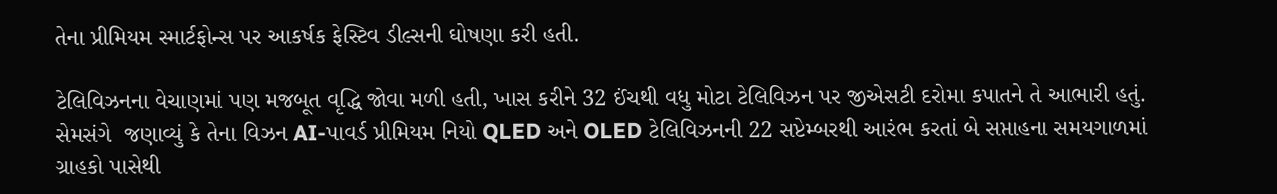તેના પ્રીમિયમ સ્માર્ટફોન્સ પર આકર્ષક ફેસ્ટિવ ડીલ્સની ઘોષણા કરી હતી.

ટેલિવિઝનના વેચાણમાં પણ મજબૂત વૃદ્ધિ જોવા મળી હતી, ખાસ કરીને 32 ઈંચથી વધુ મોટા ટેલિવિઝન પર જીએસટી દરોમા કપાતને તે આભારી હતું. સેમસંગે  જણાવ્યું કે તેના વિઝન AI-પાવર્ડ પ્રીમિયમ નિયો QLED અને OLED ટેલિવિઝનની 22 સપ્ટેમ્બરથી આરંભ કરતાં બે સપ્તાહના સમયગાળમાં ગ્રાહકો પાસેથી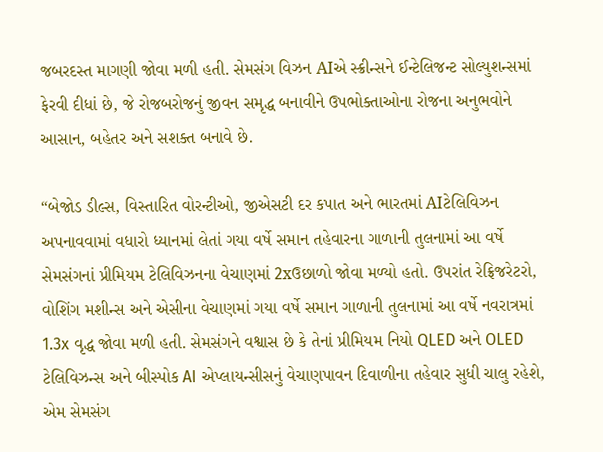જબરદસ્ત માગણી જોવા મળી હતી. સેમસંગ વિઝન AIએ સ્ક્રીન્સને ઈન્ટેલિજન્ટ સોલ્યુશન્સમાં ફેરવી દીધાં છે, જે રોજબરોજનું જીવન સમૃદ્ધ બનાવીને ઉપભોક્તાઓના રોજના અનુભવોને આસાન, બહેતર અને સશક્ત બનાવે છે.

“બેજોડ ડીલ્સ, વિસ્તારિત વોરન્ટીઓ, જીએસટી દર કપાત અને ભારતમાં AIટેલિવિઝન અપનાવવામાં વધારો ધ્યાનમાં લેતાં ગયા વર્ષે સમાન તહેવારના ગાળાની તુલનામાં આ વર્ષે સેમસંગનાં પ્રીમિયમ ટેલિવિઝનના વેચાણમાં 2xઉછાળો જોવા મળ્યો હતો. ઉપરાંત રેફ્રિજરેટરો, વોશિંગ મશીન્સ અને એસીના વેચાણમાં ગયા વર્ષે સમાન ગાળાની તુલનામાં આ વર્ષે નવરાત્રમાં 1.3x વૃદ્ધ જોવા મળી હતી. સેમસંગને વશ્વાસ છે કે તેનાં પ્રીમિયમ નિયો QLED અને OLED ટેલિવિઝન્સ અને બીસ્પોક AI એપ્લાયન્સીસનું વેચાણપાવન દિવાળીના તહેવાર સુધી ચાલુ રહેશે, એમ સેમસંગ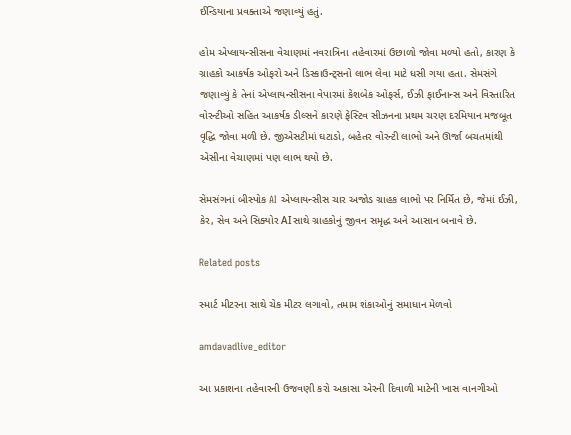ઈન્ડિયાના પ્રવક્તાએ જણાવ્યું હતું.

હોમ એપ્લાયન્સીસના વેચાણમાં નવરાત્રિના તહેવારમાં ઉછાળો જોવા મળ્યો હતો, કારણ કે ગ્રાહકો આકર્ષક ઓફરો અને ડિસ્કાઉન્ટ્સનો લાભ લેવા માટે ધસી ગયા હતા. સેમસંગે જણાવ્યું કે તેનાં એપ્લાયન્સીસના વેપારમાં કેશબેક ઓફર્સ, ઈઝી ફાઈનાન્સ અને વિસ્તારિત વોરન્ટીઓ સહિત આકર્ષક ડીલ્સને કારણે ફેસ્ટિવ સીઝનના પ્રથમ ચરણ દરમિયાન મજબૂત વૃદ્ધિ જોવા મળી છે. જીએસટીમાં ઘટાડો, બહેતર વોરન્ટી લાભો અને ઊર્જા બચતમાંથી એસીના વેચાણમાં પણ લાભ થયો છે.

સેમસંગનાં બીસ્પોક AI એપ્લાયન્સીસ ચાર અજોડ ગ્રાહક લાભો પર નિર્મિત છે, જેમાં ઈઝી, કેર, સેવ અને સિક્યોર AIસાથે ગ્રાહકોનું જીવન સમૃદ્ધ અને આસાન બનાવે છે.

Related posts

સ્માર્ટ મીટરના સાથે ચેક મીટર લગાવો, તમામ શંકાઓનું સમાધાન મેળવો

amdavadlive_editor

આ પ્રકાશના તહેવારની ઉજવણી કરો અકાસા એરની દિવાળી માટેની ખાસ વાનગીઓ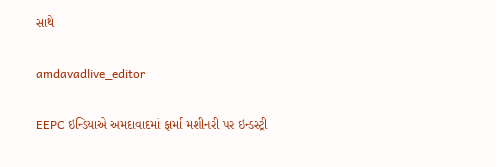સાથે

amdavadlive_editor

EEPC ઇન્ડિયાએ અમદાવાદમાં ફાર્મા મશીનરી પર ઇન્ડસ્ટ્રી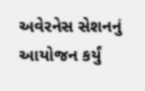અવેરનેસ સેશનનું આયોજન કર્યું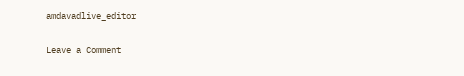amdavadlive_editor

Leave a Comment